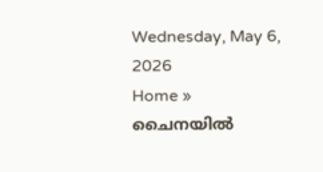Wednesday, May 6, 2026
Home » ചൈനയില്‍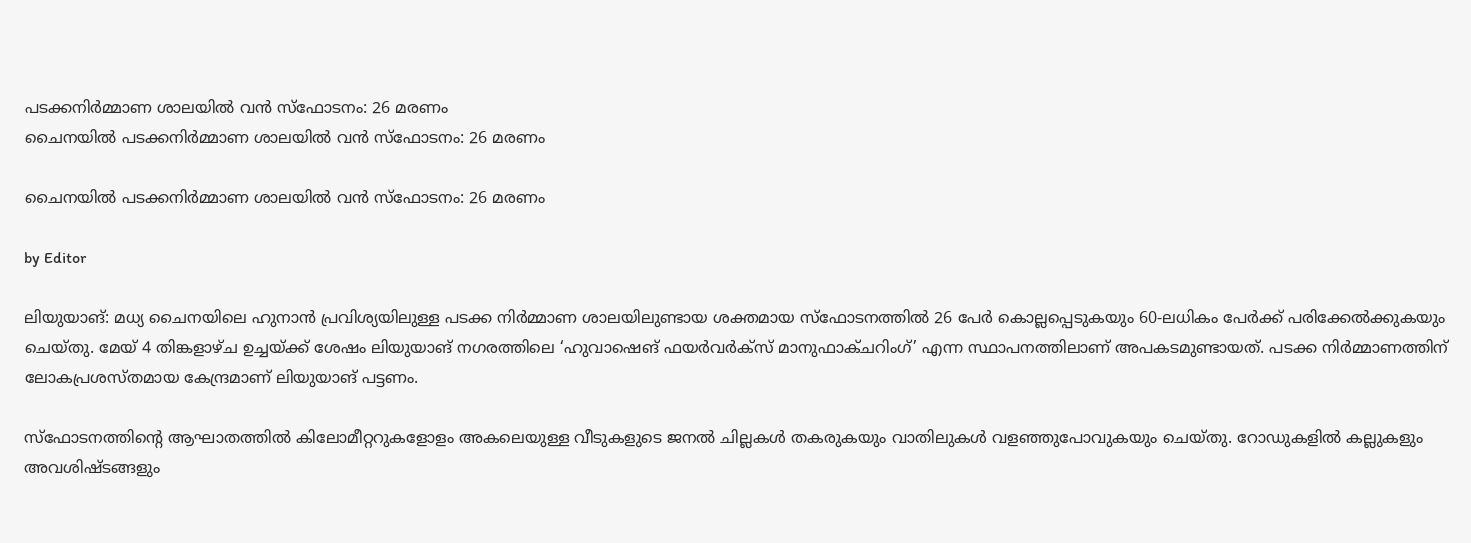പടക്കനിര്‍മ്മാണ ശാലയില്‍ വന്‍ സ്‌ഫോടനം: 26 മരണം
ചൈനയില്‍ പടക്കനിര്‍മ്മാണ ശാലയില്‍ വന്‍ സ്‌ഫോടനം: 26 മരണം

ചൈനയില്‍ പടക്കനിര്‍മ്മാണ ശാലയില്‍ വന്‍ സ്‌ഫോടനം: 26 മരണം

by Editor

ലിയുയാങ്: മധ്യ ചൈനയിലെ ഹുനാൻ പ്രവിശ്യയിലുള്ള പടക്ക നിർമ്മാണ ശാലയിലുണ്ടായ ശക്തമായ സ്‌ഫോടനത്തിൽ 26 പേർ കൊല്ലപ്പെടുകയും 60-ലധികം പേർക്ക് പരിക്കേൽക്കുകയും ചെയ്തു. മേയ് 4 തിങ്കളാഴ്ച ഉച്ചയ്ക്ക് ശേഷം ലിയുയാങ് നഗരത്തിലെ ‘ഹുവാഷെങ് ഫയർവർക്സ് മാനുഫാക്ചറിംഗ്’ എന്ന സ്ഥാപനത്തിലാണ് അപകടമുണ്ടായത്. പടക്ക നിർമ്മാണത്തിന് ലോകപ്രശസ്തമായ കേന്ദ്രമാണ് ലിയുയാങ് പട്ടണം.

സ്‌ഫോടനത്തിന്റെ ആഘാതത്തില്‍ കിലോമീറ്ററുകളോളം അകലെയുള്ള വീടുകളുടെ ജനല്‍ ചില്ലകള്‍ തകരുകയും വാതിലുകള്‍ വളഞ്ഞുപോവുകയും ചെയ്തു. റോഡുകളില്‍ കല്ലുകളും അവശിഷ്ടങ്ങളും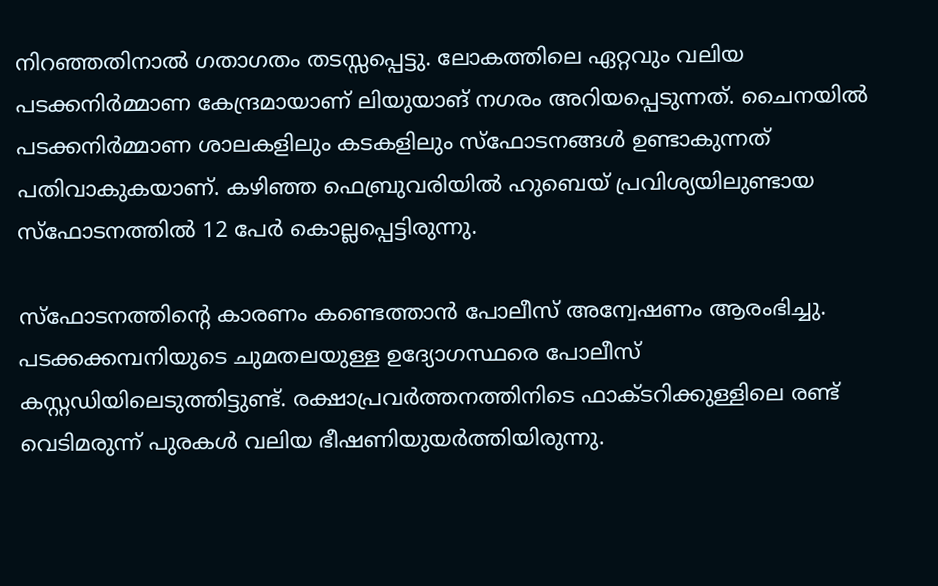നിറഞ്ഞതിനാല്‍ ഗതാഗതം തടസ്സപ്പെട്ടു. ലോകത്തിലെ ഏറ്റവും വലിയ പടക്കനിര്‍മ്മാണ കേന്ദ്രമായാണ് ലിയുയാങ് നഗരം അറിയപ്പെടുന്നത്. ചൈനയില്‍ പടക്കനിര്‍മ്മാണ ശാലകളിലും കടകളിലും സ്‌ഫോടനങ്ങള്‍ ഉണ്ടാകുന്നത് പതിവാകുകയാണ്. കഴിഞ്ഞ ഫെബ്രുവരിയില്‍ ഹുബെയ് പ്രവിശ്യയിലുണ്ടായ സ്‌ഫോടനത്തില്‍ 12 പേര്‍ കൊല്ലപ്പെട്ടിരുന്നു.

സ്ഫോടനത്തിൻ്റെ കാരണം കണ്ടെത്താൻ പോലീസ് അന്വേഷണം ആരംഭിച്ചു. പടക്കക്കമ്പനിയുടെ ചുമതലയുള്ള ഉദ്യോഗസ്ഥരെ പോലീസ് കസ്റ്റഡിയിലെടുത്തിട്ടുണ്ട്. രക്ഷാപ്രവർത്തനത്തിനിടെ ഫാക്ടറിക്കുള്ളിലെ രണ്ട് വെടിമരുന്ന് പുരകൾ വലിയ ഭീഷണിയുയർത്തിയിരുന്നു.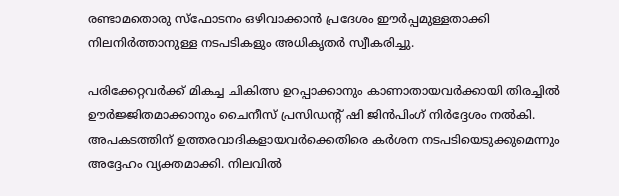രണ്ടാമതൊരു സ്ഫോടനം ഒഴിവാക്കാൻ പ്രദേശം ഈർപ്പമുള്ളതാക്കി നിലനിർത്താനുള്ള നടപടികളും അധികൃതർ സ്വീകരിച്ചു.

പരിക്കേറ്റവർക്ക് മികച്ച ചികിത്സ ഉറപ്പാക്കാനും കാണാതായവർക്കായി തിരച്ചിൽ ഊർജ്ജിതമാക്കാനും ചൈനീസ് പ്രസിഡൻ്റ് ഷി ജിൻപിംഗ് നിർദ്ദേശം നൽകി. അപകടത്തിന് ഉത്തരവാദികളായവർക്കെതിരെ കർശന നടപടിയെടുക്കുമെന്നും അദ്ദേഹം വ്യക്തമാക്കി. നിലവിൽ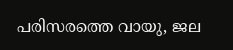പരിസരത്തെ വായു, ജല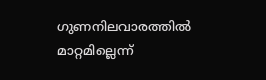ഗുണനിലവാരത്തിൽ മാറ്റമില്ലെന്ന്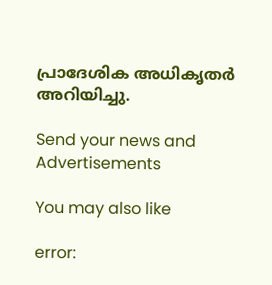പ്രാദേശിക അധികൃതർ അറിയിച്ചു.

Send your news and Advertisements

You may also like

error: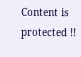Content is protected !!